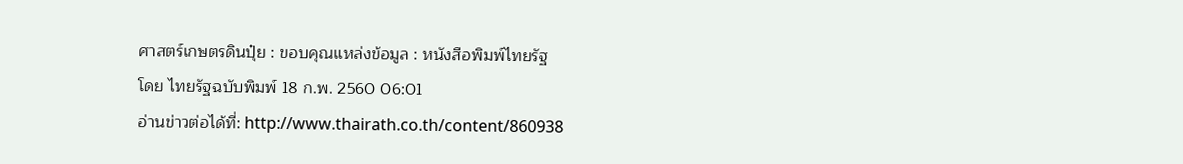ศาสตร์เกษตรดินปุ๋ย : ขอบคุณแหล่งข้อมูล : หนังสือพิมพ์ไทยรัฐ
โดย ไทยรัฐฉบับพิมพ์ 18 ก.พ. 2560 06:01
อ่านข่าวต่อได้ที่: http://www.thairath.co.th/content/860938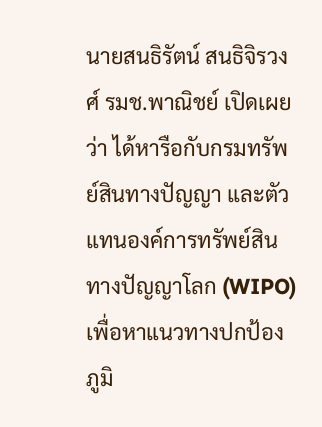นายสนธิรัตน์ สนธิจิรวงศ์ รมช.พาณิชย์ เปิดเผยว่า ได้หารือกับกรมทรัพย์สินทางปัญญา และตัวแทนองค์การทรัพย์สินทางปัญญาโลก (WIPO) เพื่อหาแนวทางปกป้องภูมิ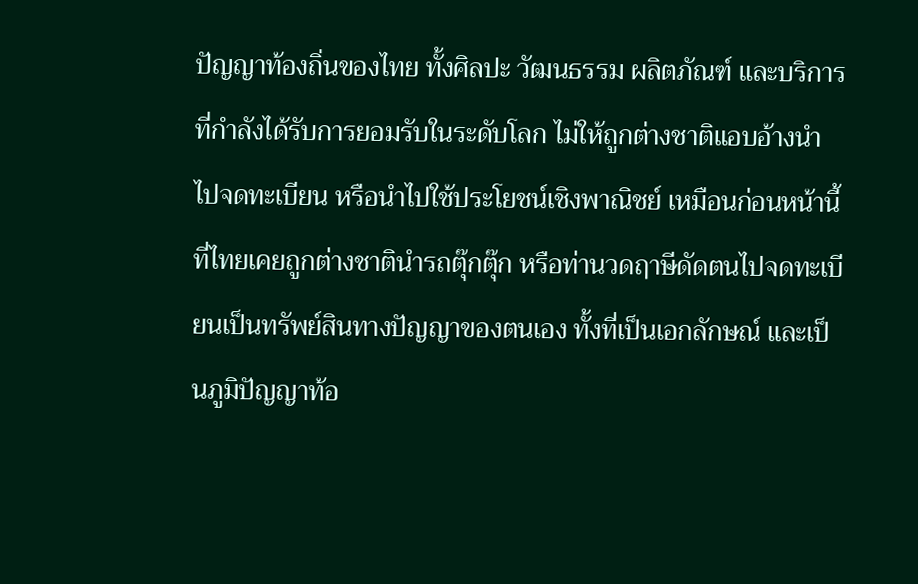ปัญญาท้องถิ่นของไทย ทั้งศิลปะ วัฒนธรรม ผลิตภัณฑ์ และบริการ ที่กำลังได้รับการยอมรับในระดับโลก ไม่ให้ถูกต่างชาติแอบอ้างนำไปจดทะเบียน หรือนำไปใช้ประโยชน์เชิงพาณิชย์ เหมือนก่อนหน้านี้ที่ไทยเคยถูกต่างชาตินำรถตุ๊กตุ๊ก หรือท่านวดฤาษีดัดตนไปจดทะเบียนเป็นทรัพย์สินทางปัญญาของตนเอง ทั้งที่เป็นเอกลักษณ์ และเป็นภูมิปัญญาท้อ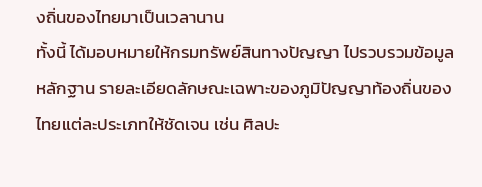งถิ่นของไทยมาเป็นเวลานาน
ทั้งนี้ ได้มอบหมายให้กรมทรัพย์สินทางปัญญา ไปรวบรวมข้อมูล หลักฐาน รายละเอียดลักษณะเฉพาะของภูมิปัญญาท้องถิ่นของไทยแต่ละประเภทให้ชัดเจน เช่น ศิลปะ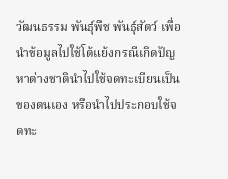วัฒนธรรม พันธุ์พืช พันธุ์สัตว์ เพื่อนำข้อมูลไปใช้โต้แย้งกรณีเกิดปัญหาต่างชาตินำไปใช้จดทะเบียนเป็นของตนเอง หรือนำไปประกอบใช้จดทะ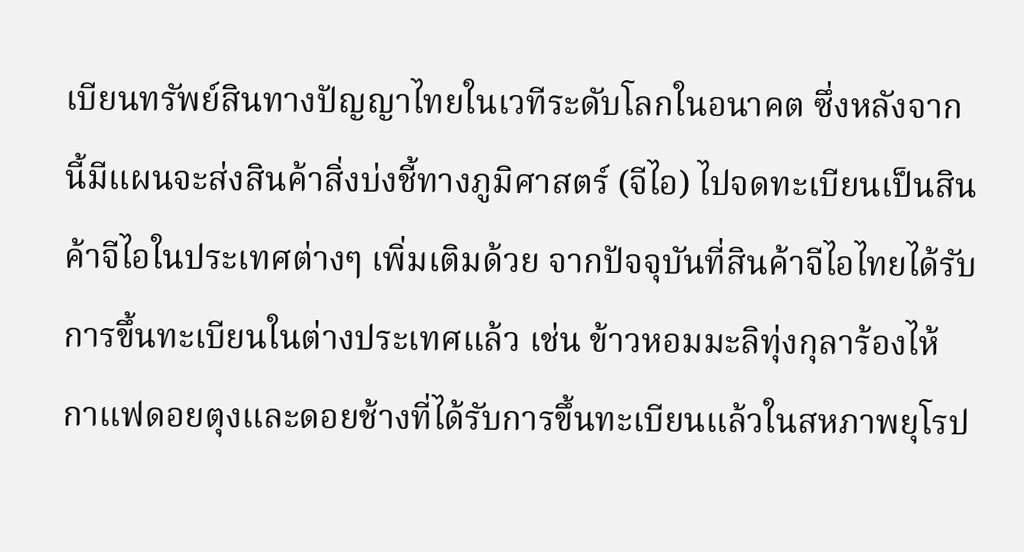เบียนทรัพย์สินทางปัญญาไทยในเวทีระดับโลกในอนาคต ซึ่งหลังจากนี้มีแผนจะส่งสินค้าสิ่งบ่งชี้ทางภูมิศาสตร์ (จีไอ) ไปจดทะเบียนเป็นสินค้าจีไอในประเทศต่างๆ เพิ่มเติมด้วย จากปัจจุบันที่สินค้าจีไอไทยได้รับการขึ้นทะเบียนในต่างประเทศแล้ว เช่น ข้าวหอมมะลิทุ่งกุลาร้องไห้ กาแฟดอยตุงและดอยช้างที่ได้รับการขึ้นทะเบียนแล้วในสหภาพยุโรป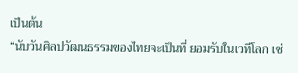เป็นต้น
“นับวันศิลปวัฒนธรรมของไทยจะเป็นที่ ยอมรับในเวทีโลก เช่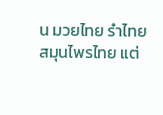น มวยไทย รำไทย สมุนไพรไทย แต่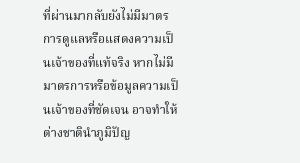ที่ผ่านมากลับยังไม่มีมาตรการดูแลหรือแสดงความเป็นเจ้าของที่แท้จริง หากไม่มีมาตรการหรือข้อมูลความเป็นเจ้าของที่ชัดเจน อาจทำให้ ต่างชาตินำภูมิปัญ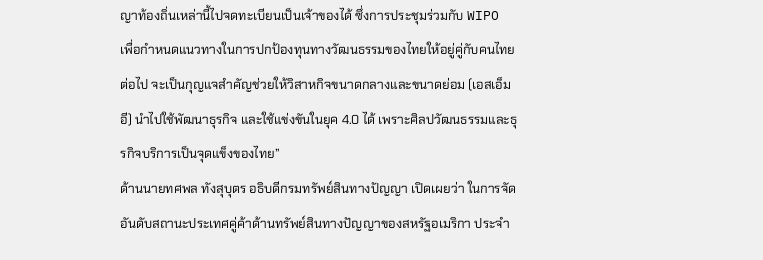ญาท้องถิ่นเหล่านี้ไปจดทะเบียนเป็นเจ้าของได้ ซึ่งการประชุมร่วมกับ WIPO เพื่อกำหนดแนวทางในการปกป้องทุนทางวัฒนธรรมของไทยให้อยู่คู่กับคนไทยต่อไป จะเป็นกุญแจสำคัญช่วยให้วิสาหกิจขนาดกลางและขนาดย่อม (เอสเอ็มอี) นำไปใช้พัฒนาธุรกิจ และใช้แข่งขันในยุค 4.0 ได้ เพราะศิลปวัฒนธรรมและธุรกิจบริการเป็นจุดแข็งของไทย”
ด้านนายทศพล ทังสุบุตร อธิบดีกรมทรัพย์สินทางปัญญา เปิดเผยว่า ในการจัดอันดับสถานะประเทศคู่ค้าด้านทรัพย์สินทางปัญญาของสหรัฐอเมริกา ประจำ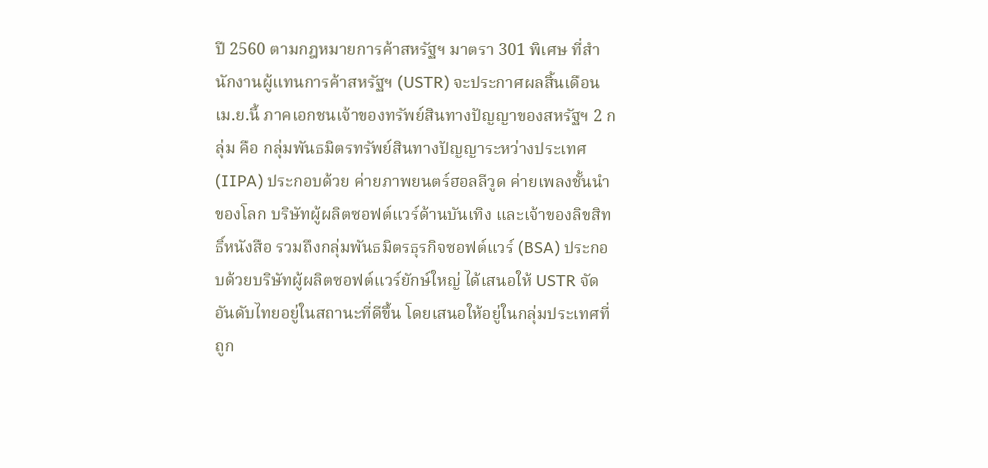ปี 2560 ตามกฎหมายการค้าสหรัฐฯ มาตรา 301 พิเศษ ที่สำนักงานผู้แทนการค้าสหรัฐฯ (USTR) จะประกาศผลสิ้นเดือน เม.ย.นี้ ภาคเอกชนเจ้าของทรัพย์สินทางปัญญาของสหรัฐฯ 2 กลุ่ม คือ กลุ่มพันธมิตรทรัพย์สินทางปัญญาระหว่างประเทศ (IIPA) ประกอบด้วย ค่ายภาพยนตร์ฮอลลีวูด ค่ายเพลงชั้นนำของโลก บริษัทผู้ผลิตซอฟต์แวร์ด้านบันเทิง และเจ้าของลิขสิทธิ์หนังสือ รวมถึงกลุ่มพันธมิตรธุรกิจซอฟต์แวร์ (BSA) ประกอบด้วยบริษัทผู้ผลิตซอฟต์แวร์ยักษ์ใหญ่ ได้เสนอให้ USTR จัดอันดับไทยอยู่ในสถานะที่ดีขึ้น โดยเสนอให้อยู่ในกลุ่มประเทศที่ถูก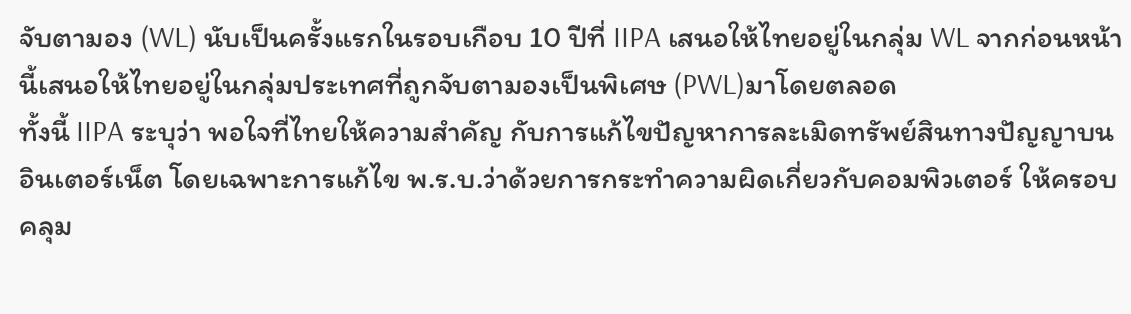จับตามอง (WL) นับเป็นครั้งแรกในรอบเกือบ 10 ปีที่ IIPA เสนอให้ไทยอยู่ในกลุ่ม WL จากก่อนหน้านี้เสนอให้ไทยอยู่ในกลุ่มประเทศที่ถูกจับตามองเป็นพิเศษ (PWL)มาโดยตลอด
ทั้งนี้ IIPA ระบุว่า พอใจที่ไทยให้ความสำคัญ กับการแก้ไขปัญหาการละเมิดทรัพย์สินทางปัญญาบนอินเตอร์เน็ต โดยเฉพาะการแก้ไข พ.ร.บ.ว่าด้วยการกระทำความผิดเกี่ยวกับคอมพิวเตอร์ ให้ครอบคลุม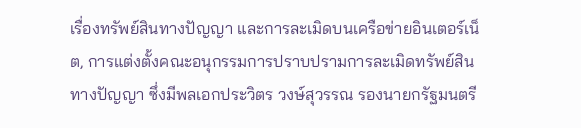เรื่องทรัพย์สินทางปัญญา และการละเมิดบนเครือข่ายอินเตอร์เน็ต, การแต่งตั้งคณะอนุกรรมการปราบปรามการละเมิดทรัพย์สินทางปัญญา ซึ่งมีพลเอกประวิตร วงษ์สุวรรณ รองนายกรัฐมนตรี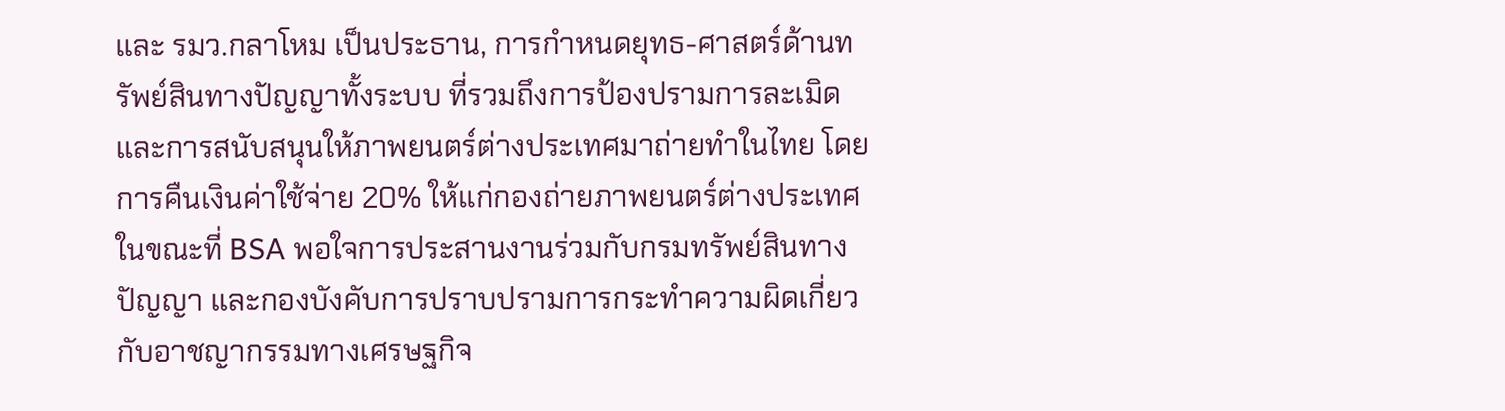และ รมว.กลาโหม เป็นประธาน, การกำหนดยุทธ-ศาสตร์ด้านทรัพย์สินทางปัญญาทั้งระบบ ที่รวมถึงการป้องปรามการละเมิด และการสนับสนุนให้ภาพยนตร์ต่างประเทศมาถ่ายทำในไทย โดยการคืนเงินค่าใช้จ่าย 20% ให้แก่กองถ่ายภาพยนตร์ต่างประเทศ ในขณะที่ BSA พอใจการประสานงานร่วมกับกรมทรัพย์สินทางปัญญา และกองบังคับการปราบปรามการกระทำความผิดเกี่ยวกับอาชญากรรมทางเศรษฐกิจ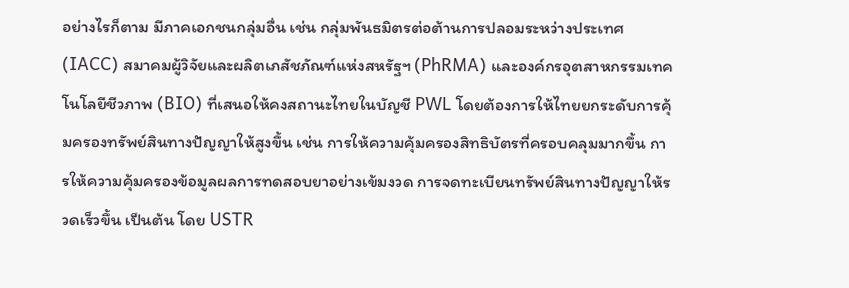อย่างไรก็ตาม มีภาคเอกชนกลุ่มอื่น เช่น กลุ่มพันธมิตรต่อต้านการปลอมระหว่างประเทศ (IACC) สมาคมผู้วิจัยและผลิตเภสัชภัณฑ์แห่งสหรัฐฯ (PhRMA) และองค์กรอุตสาหกรรมเทคโนโลยีชีวภาพ (BIO) ที่เสนอให้คงสถานะไทยในบัญชี PWL โดยต้องการให้ไทยยกระดับการคุ้มครองทรัพย์สินทางปัญญาให้สูงขึ้น เช่น การให้ความคุ้มครองสิทธิบัตรที่ครอบคลุมมากขึ้น การให้ความคุ้มครองข้อมูลผลการทดสอบยาอย่างเข้มงวด การจดทะเบียนทรัพย์สินทางปัญญาให้รวดเร็วขึ้น เป็นต้น โดย USTR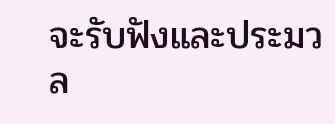จะรับฟังและประมวล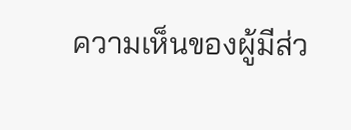ความเห็นของผู้มีส่ว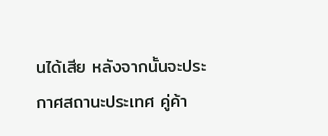นได้เสีย หลังจากนั้นจะประกาศสถานะประเทศ คู่ค้า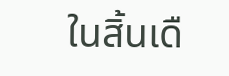ในสิ้นเดื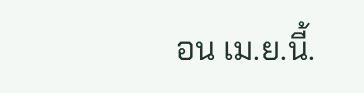อน เม.ย.นี้.